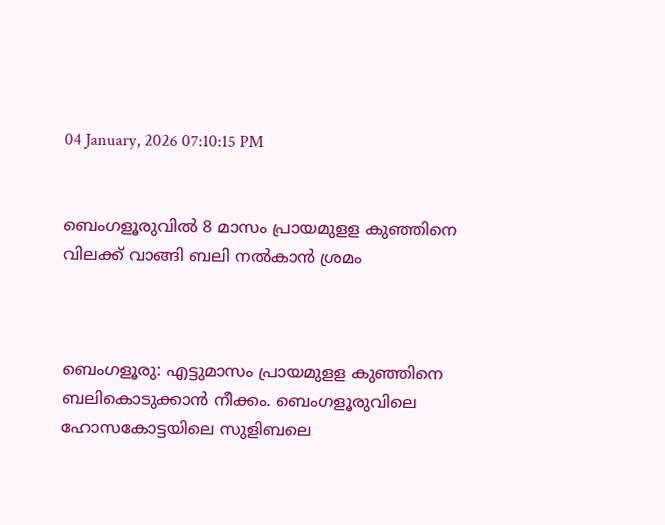04 January, 2026 07:10:15 PM


ബെംഗളൂരുവില്‍ 8 മാസം പ്രായമുളള കുഞ്ഞിനെ വിലക്ക് വാങ്ങി ബലി നല്‍കാന്‍ ശ്രമം



ബെംഗളൂരു: എട്ടുമാസം പ്രായമുളള കുഞ്ഞിനെ ബലികൊടുക്കാന്‍ നീക്കം. ബെംഗളൂരുവിലെ ഹോസകോട്ടയിലെ സുളിബലെ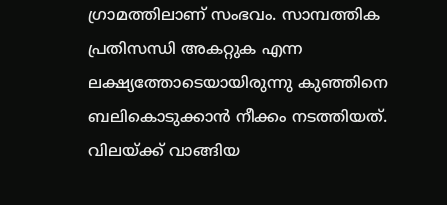ഗ്രാമത്തിലാണ് സംഭവം. സാമ്പത്തിക പ്രതിസന്ധി അകറ്റുക എന്ന ലക്ഷ്യത്തോടെയായിരുന്നു കുഞ്ഞിനെ ബലികൊടുക്കാന്‍ നീക്കം നടത്തിയത്. വിലയ്ക്ക് വാങ്ങിയ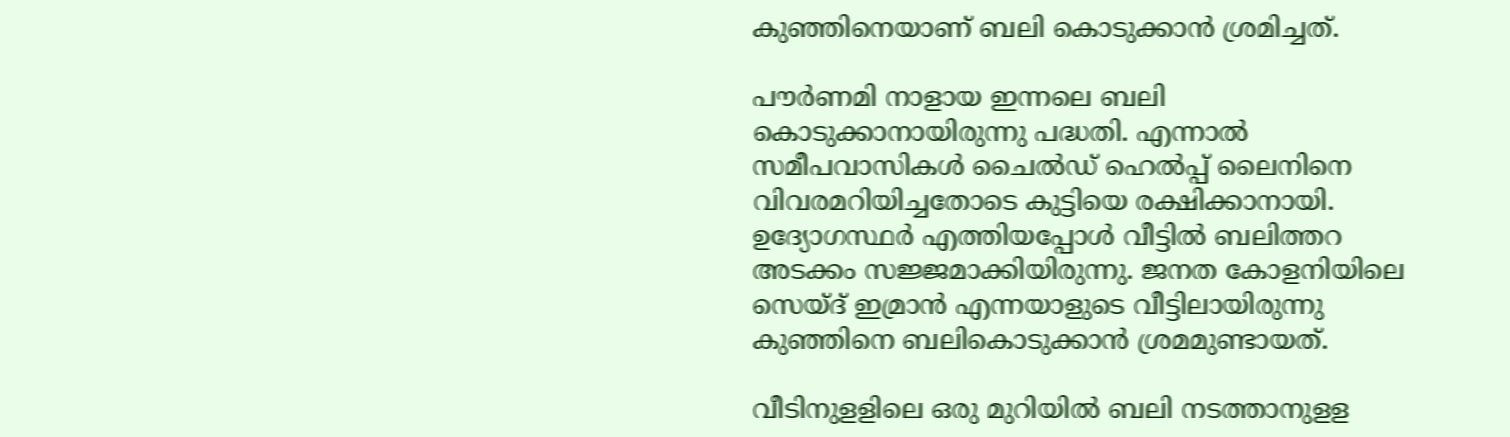കുഞ്ഞിനെയാണ് ബലി കൊടുക്കാന്‍ ശ്രമിച്ചത്.

പൗര്‍ണമി നാളായ ഇന്നലെ ബലി കൊടുക്കാനായിരുന്നു പദ്ധതി. എന്നാല്‍ സമീപവാസികള്‍ ചൈല്‍ഡ് ഹെല്‍പ്പ് ലൈനിനെ വിവരമറിയിച്ചതോടെ കുട്ടിയെ രക്ഷിക്കാനായി. ഉദ്യോഗസ്ഥര്‍ എത്തിയപ്പോള്‍ വീട്ടില്‍ ബലിത്തറ അടക്കം സജ്ജമാക്കിയിരുന്നു. ജനത കോളനിയിലെ സെയ്ദ് ഇമ്രാന്‍ എന്നയാളുടെ വീട്ടിലായിരുന്നു കുഞ്ഞിനെ ബലികൊടുക്കാന്‍ ശ്രമമുണ്ടായത്.

വീടിനുളളിലെ ഒരു മുറിയില്‍ ബലി നടത്താനുളള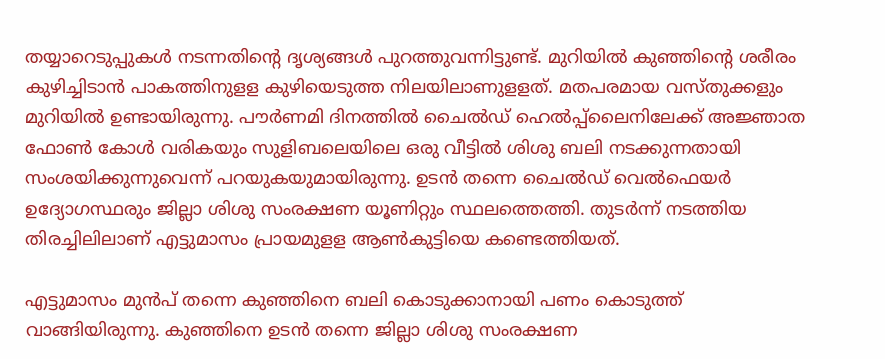തയ്യാറെടുപ്പുകള്‍ നടന്നതിന്റെ ദൃശ്യങ്ങള്‍ പുറത്തുവന്നിട്ടുണ്ട്. മുറിയില്‍ കുഞ്ഞിന്റെ ശരീരം കുഴിച്ചിടാന്‍ പാകത്തിനുളള കുഴിയെടുത്ത നിലയിലാണുളളത്. മതപരമായ വസ്തുക്കളും മുറിയിൽ ഉണ്ടായിരുന്നു. പൗര്‍ണമി ദിനത്തില്‍ ചൈല്‍ഡ് ഹെല്‍പ്പ്‌ലൈനിലേക്ക് അജ്ഞാത ഫോണ്‍ കോള്‍ വരികയും സുളിബലെയിലെ ഒരു വീട്ടിൽ ശിശു ബലി നടക്കുന്നതായി സംശയിക്കുന്നുവെന്ന് പറയുകയുമായിരുന്നു. ഉടന്‍ തന്നെ ചൈല്‍ഡ് വെല്‍ഫെയര്‍ ഉദ്യോഗസ്ഥരും ജില്ലാ ശിശു സംരക്ഷണ യൂണിറ്റും സ്ഥലത്തെത്തി. തുടര്‍ന്ന് നടത്തിയ തിരച്ചിലിലാണ് എട്ടുമാസം പ്രായമുളള ആണ്‍കുട്ടിയെ കണ്ടെത്തിയത്.

എട്ടുമാസം മുന്‍പ് തന്നെ കുഞ്ഞിനെ ബലി കൊടുക്കാനായി പണം കൊടുത്ത് വാങ്ങിയിരുന്നു. കുഞ്ഞിനെ ഉടന്‍ തന്നെ ജില്ലാ ശിശു സംരക്ഷണ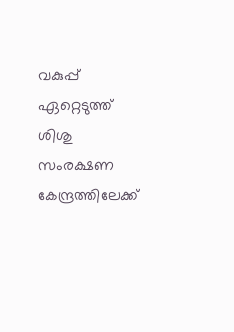വകുപ്പ് ഏറ്റെടുത്ത് ശിശു സംരക്ഷണ കേന്ദ്രത്തിലേക്ക്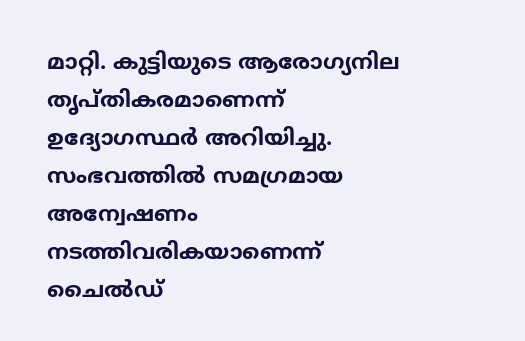മാറ്റി. കുട്ടിയുടെ ആരോഗ്യനില തൃപ്തികരമാണെന്ന് ഉദ്യോഗസ്ഥര്‍ അറിയിച്ചു. സംഭവത്തില്‍ സമഗ്രമായ അന്വേഷണം നടത്തിവരികയാണെന്ന് ചൈല്‍ഡ്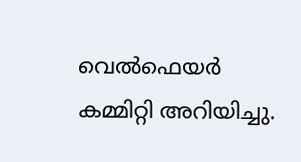വെല്‍ഫെയര്‍ കമ്മിറ്റി അറിയിച്ചു.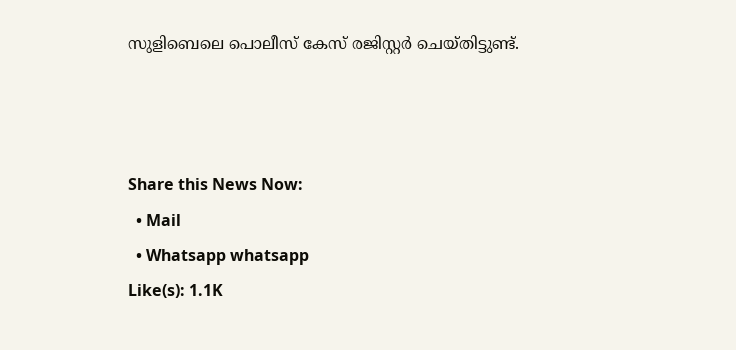സുളിബെലെ പൊലീസ് കേസ് രജിസ്റ്റര്‍ ചെയ്തിട്ടുണ്ട്.



Share this News Now:
  • Mail
  • Whatsapp whatsapp
Like(s): 1.1K